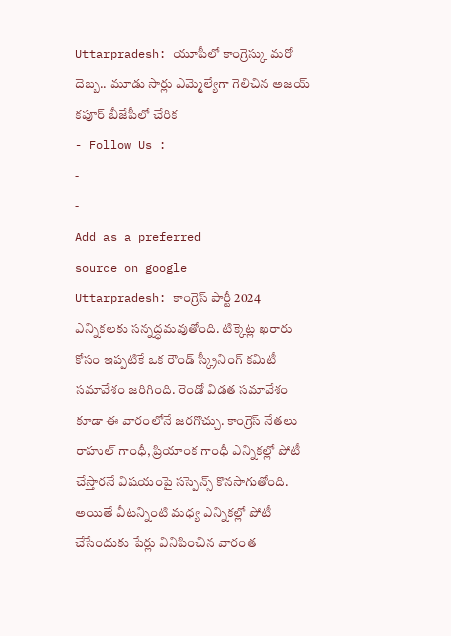Uttarpradesh: యూపీలో కాంగ్రెస్కు మరో దెబ్బ.. మూడు సార్లు ఎమ్మెల్యేగా గెలిచిన అజయ్ కపూర్ బీజేపీలో చేరిక
- Follow Us :
-
-
Add as a preferred
source on google
Uttarpradesh: కాంగ్రెస్ పార్టీ 2024 ఎన్నికలకు సన్నద్ధమవుతోంది. టిక్కెట్ల ఖరారు కోసం ఇప్పటికే ఒక రౌండ్ స్క్రీనింగ్ కమిటీ సమావేశం జరిగింది. రెండో విడత సమావేశం కూడా ఈ వారంలోనే జరగొచ్చు. కాంగ్రెస్ నేతలు రాహుల్ గాంధీ, ప్రియాంక గాంధీ ఎన్నికల్లో పోటీ చేస్తారనే విషయంపై సస్పెన్స్ కొనసాగుతోంది. అయితే వీటన్నింటి మధ్య ఎన్నికల్లో పోటీ చేసేందుకు పేర్లు వినిపించిన వారంత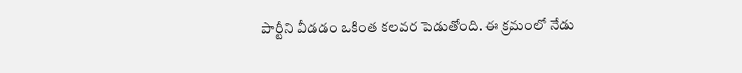పార్టీని వీడడం ఒకింత కలవర పెడుతోంది. ఈ క్రమంలో నేడు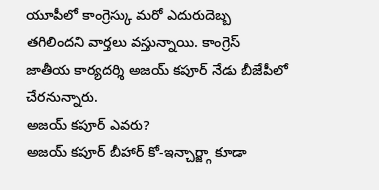యూపీలో కాంగ్రెస్కు మరో ఎదురుదెబ్బ తగిలిందని వార్తలు వస్తున్నాయి. కాంగ్రెస్ జాతీయ కార్యదర్శి అజయ్ కపూర్ నేడు బీజేపీలో చేరనున్నారు.
అజయ్ కపూర్ ఎవరు?
అజయ్ కపూర్ బీహార్ కో-ఇన్చార్జ్గా కూడా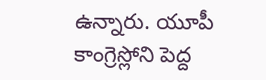ఉన్నారు. యూపీ కాంగ్రెస్లోని పెద్ద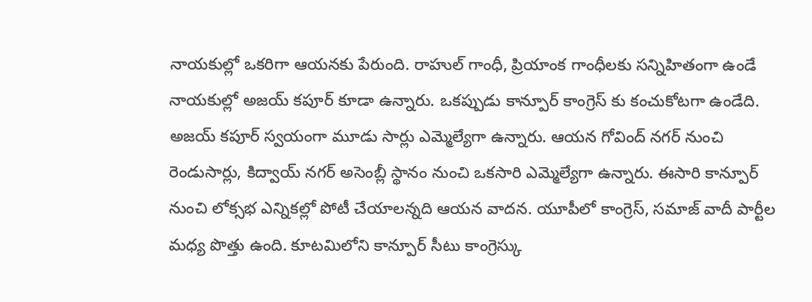నాయకుల్లో ఒకరిగా ఆయనకు పేరుంది. రాహుల్ గాంధీ, ప్రియాంక గాంధీలకు సన్నిహితంగా ఉండే నాయకుల్లో అజయ్ కపూర్ కూడా ఉన్నారు. ఒకప్పుడు కాన్పూర్ కాంగ్రెస్ కు కంచుకోటగా ఉండేది. అజయ్ కపూర్ స్వయంగా మూడు సార్లు ఎమ్మెల్యేగా ఉన్నారు. ఆయన గోవింద్ నగర్ నుంచి రెండుసార్లు, కిద్వాయ్ నగర్ అసెంబ్లీ స్థానం నుంచి ఒకసారి ఎమ్మెల్యేగా ఉన్నారు. ఈసారి కాన్పూర్ నుంచి లోక్సభ ఎన్నికల్లో పోటీ చేయాలన్నది ఆయన వాదన. యూపీలో కాంగ్రెస్, సమాజ్ వాదీ పార్టీల మధ్య పొత్తు ఉంది. కూటమిలోని కాన్పూర్ సీటు కాంగ్రెస్కు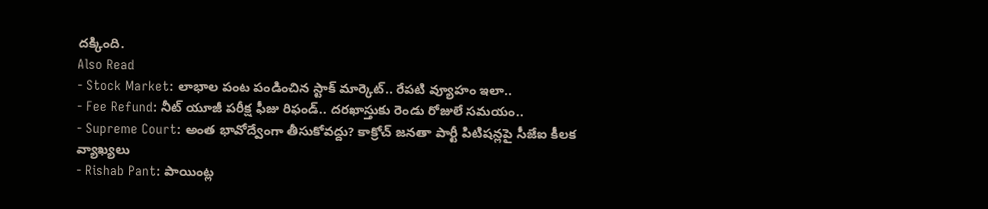దక్కింది.
Also Read
- Stock Market: లాభాల పంట పండించిన స్టాక్ మార్కెట్.. రేపటి వ్యూహం ఇలా..
- Fee Refund: నీట్ యూజీ పరీక్ష ఫీజు రిఫండ్.. దరఖాస్తుకు రెండు రోజులే సమయం..
- Supreme Court: అంత భావోద్వేంగా తీసుకోవద్దు? కాక్రోచ్ జనతా పార్టీ పిటిషన్లపై సీజేఐ కీలక వ్యాఖ్యలు
- Rishab Pant: పాయింట్ల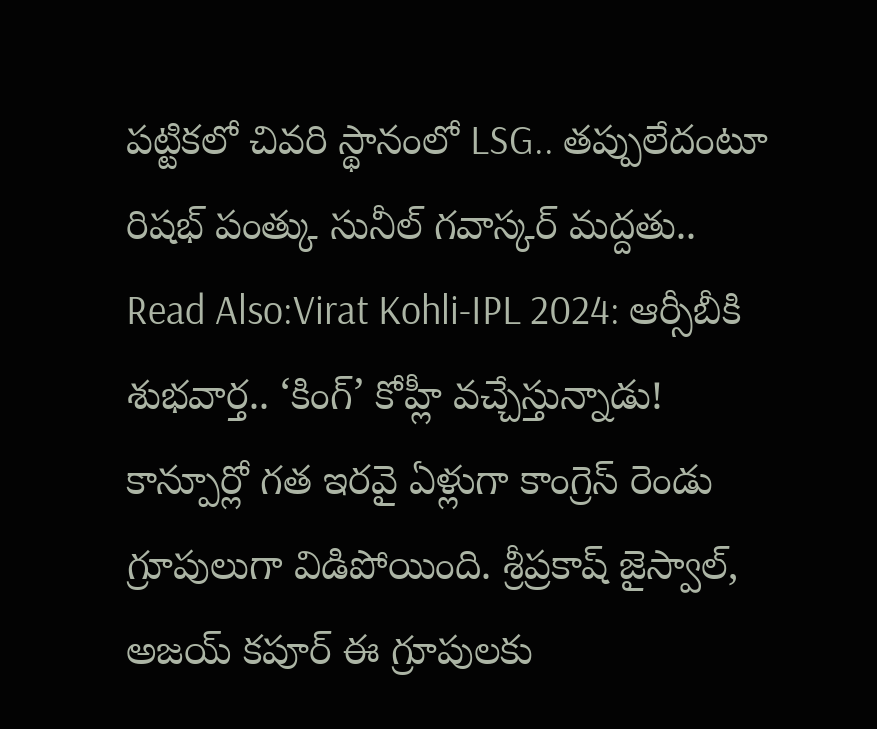పట్టికలో చివరి స్థానంలో LSG.. తప్పులేదంటూ రిషభ్ పంత్కు సునీల్ గవాస్కర్ మద్దతు..
Read Also:Virat Kohli-IPL 2024: ఆర్సీబీకి శుభవార్త.. ‘కింగ్’ కోహ్లీ వచ్చేస్తున్నాడు!
కాన్పూర్లో గత ఇరవై ఏళ్లుగా కాంగ్రెస్ రెండు గ్రూపులుగా విడిపోయింది. శ్రీప్రకాష్ జైస్వాల్, అజయ్ కపూర్ ఈ గ్రూపులకు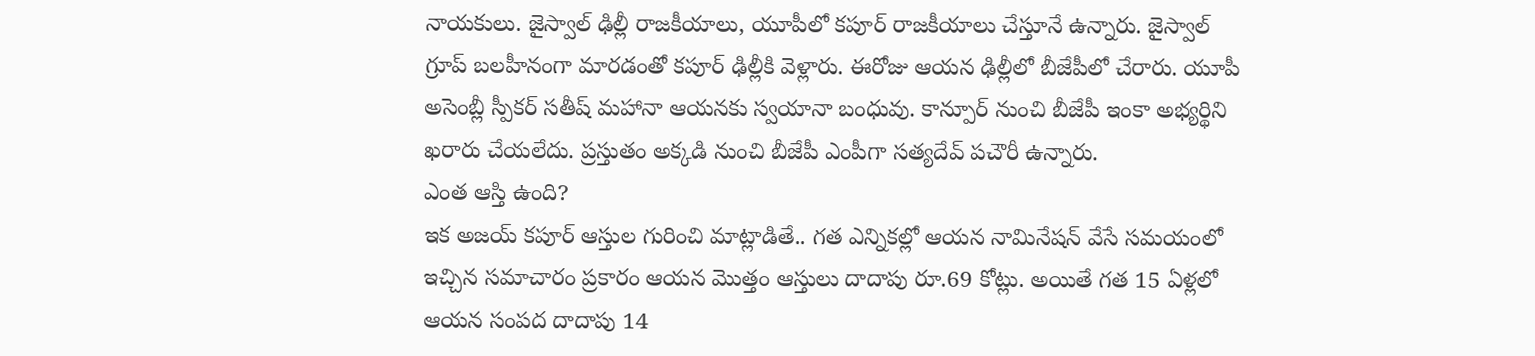నాయకులు. జైస్వాల్ ఢిల్లీ రాజకీయాలు, యూపీలో కపూర్ రాజకీయాలు చేస్తూనే ఉన్నారు. జైస్వాల్ గ్రూప్ బలహీనంగా మారడంతో కపూర్ ఢిల్లీకి వెళ్లారు. ఈరోజు ఆయన ఢిల్లీలో బీజేపీలో చేరారు. యూపీ అసెంబ్లీ స్పీకర్ సతీష్ మహానా ఆయనకు స్వయానా బంధువు. కాన్పూర్ నుంచి బీజేపీ ఇంకా అభ్యర్థిని ఖరారు చేయలేదు. ప్రస్తుతం అక్కడి నుంచి బీజేపీ ఎంపీగా సత్యదేవ్ పచౌరీ ఉన్నారు.
ఎంత ఆస్తి ఉంది?
ఇక అజయ్ కపూర్ ఆస్తుల గురించి మాట్లాడితే.. గత ఎన్నికల్లో ఆయన నామినేషన్ వేసే సమయంలో ఇచ్చిన సమాచారం ప్రకారం ఆయన మొత్తం ఆస్తులు దాదాపు రూ.69 కోట్లు. అయితే గత 15 ఏళ్లలో ఆయన సంపద దాదాపు 14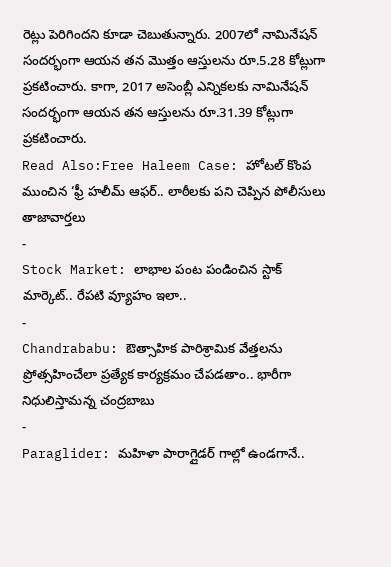రెట్లు పెరిగిందని కూడా చెబుతున్నారు. 2007లో నామినేషన్ సందర్భంగా ఆయన తన మొత్తం ఆస్తులను రూ.5.28 కోట్లుగా ప్రకటించారు. కాగా, 2017 అసెంబ్లీ ఎన్నికలకు నామినేషన్ సందర్భంగా ఆయన తన ఆస్తులను రూ.31.39 కోట్లుగా ప్రకటించారు.
Read Also:Free Haleem Case: హోటల్ కొంప ముంచిన ‘ఫ్రీ హలీమ్ ఆఫర్.. లాఠీలకు పని చెప్పిన పోలీసులు
తాజావార్తలు
-
Stock Market: లాభాల పంట పండించిన స్టాక్ మార్కెట్.. రేపటి వ్యూహం ఇలా..
-
Chandrababu: ఔత్సాహిక పారిశ్రామిక వేత్తలను ప్రోత్సహించేలా ప్రత్యేక కార్యక్రమం చేపడతాం.. భారీగా నిధులిస్తామన్న చంద్రబాబు
-
Paraglider: మహిళా పారాగ్లైడర్ గాల్లో ఉండగానే..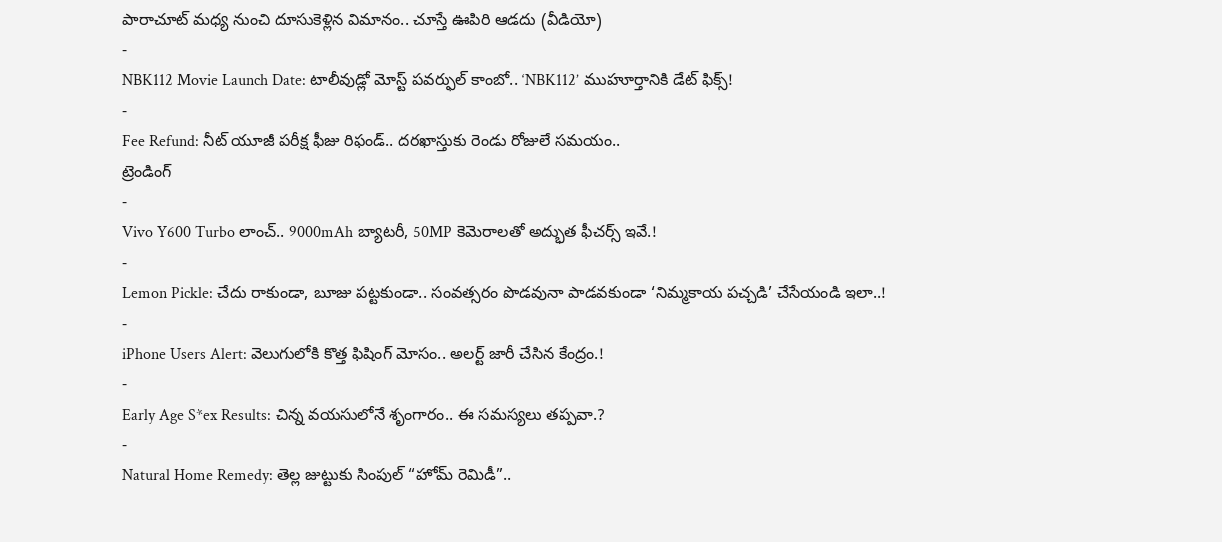పారాచూట్ మధ్య నుంచి దూసుకెళ్లిన విమానం.. చూస్తే ఊపిరి ఆడదు (వీడియో)
-
NBK112 Movie Launch Date: టాలీవుడ్లో మోస్ట్ పవర్ఫుల్ కాంబో.. ‘NBK112’ ముహూర్తానికి డేట్ ఫిక్స్!
-
Fee Refund: నీట్ యూజీ పరీక్ష ఫీజు రిఫండ్.. దరఖాస్తుకు రెండు రోజులే సమయం..
ట్రెండింగ్
-
Vivo Y600 Turbo లాంచ్.. 9000mAh బ్యాటరీ, 50MP కెమెరాలతో అద్భుత ఫీచర్స్ ఇవే.!
-
Lemon Pickle: చేదు రాకుండా, బూజు పట్టకుండా.. సంవత్సరం పొడవునా పాడవకుండా ‘నిమ్మకాయ పచ్చడి’ చేసేయండి ఇలా..!
-
iPhone Users Alert: వెలుగులోకి కొత్త ఫిషింగ్ మోసం.. అలర్ట్ జారీ చేసిన కేంద్రం.!
-
Early Age S*ex Results: చిన్న వయసులోనే శృంగారం.. ఈ సమస్యలు తప్పవా.?
-
Natural Home Remedy: తెల్ల జుట్టుకు సింపుల్ “హోమ్ రెమిడీ”..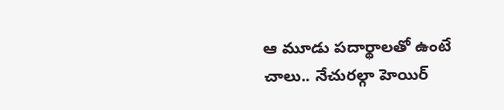ఆ మూడు పదార్థాలతో ఉంటే చాలు.. నేచురల్గా హెయిర్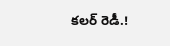కలర్ రెడీ.!